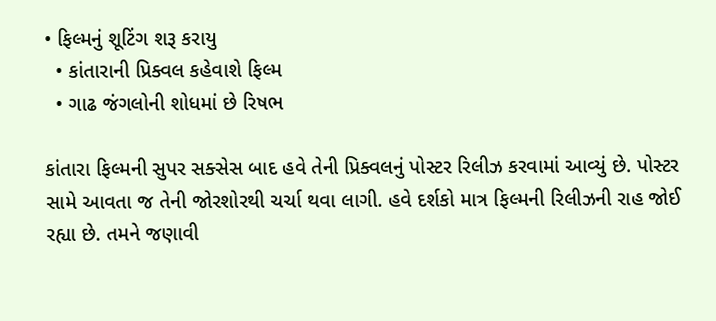• ફિલ્મનું શૂટિંગ શરૂ કરાયુ
  • કાંતારાની પ્રિક્વલ કહેવાશે ફિલ્મ
  • ગાઢ જંગલોની શોધમાં છે રિષભ

કાંતારા ફિલ્મની સુપર સક્સેસ બાદ હવે તેની પ્રિક્વલનું પોસ્ટર રિલીઝ કરવામાં આવ્યું છે. પોસ્ટર સામે આવતા જ તેની જોરશોરથી ચર્ચા થવા લાગી. હવે દર્શકો માત્ર ફિલ્મની રિલીઝની રાહ જોઈ રહ્યા છે. તમને જણાવી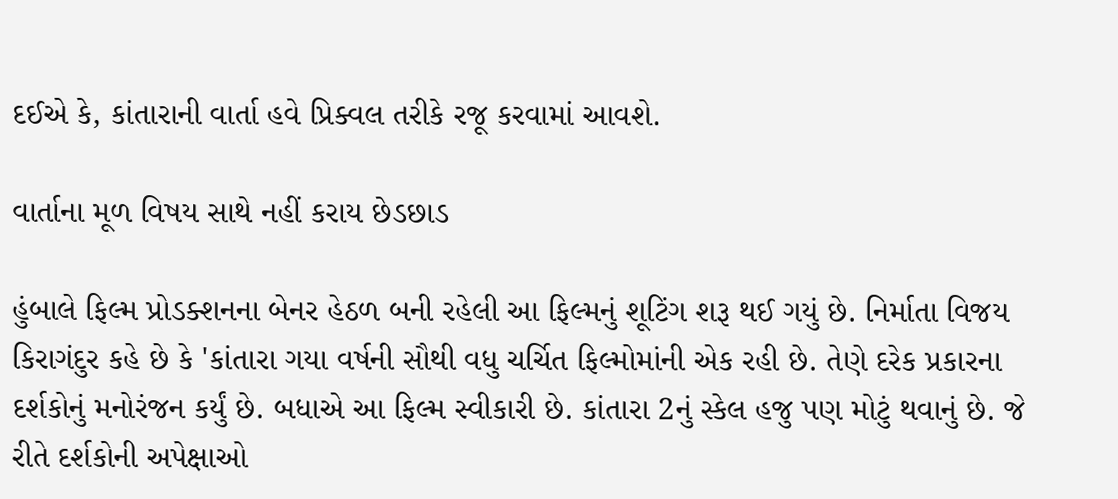દઈએ કે, કાંતારાની વાર્તા હવે પ્રિક્વલ તરીકે રજૂ કરવામાં આવશે.

વાર્તાના મૂળ વિષય સાથે નહીં કરાય છેડછાડ

હુંબાલે ફિલ્મ પ્રોડક્શનના બેનર હેઠળ બની રહેલી આ ફિલ્મનું શૂટિંગ શરૂ થઈ ગયું છે. નિર્માતા વિજય કિરાગંદુર કહે છે કે 'કાંતારા ગયા વર્ષની સૌથી વધુ ચર્ચિત ફિલ્મોમાંની એક રહી છે. તેણે દરેક પ્રકારના દર્શકોનું મનોરંજન કર્યું છે. બધાએ આ ફિલ્મ સ્વીકારી છે. કાંતારા 2નું સ્કેલ હજુ પણ મોટું થવાનું છે. જે રીતે દર્શકોની અપેક્ષાઓ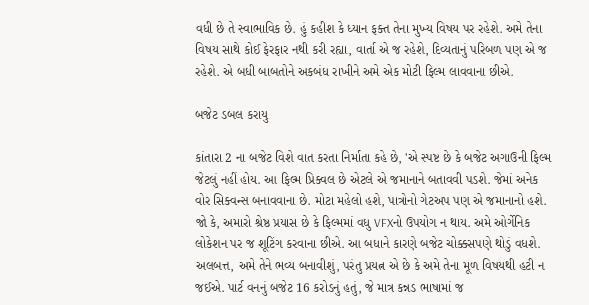વધી છે તે સ્વાભાવિક છે. હું કહીશ કે ધ્યાન ફક્ત તેના મુખ્ય વિષય પર રહેશે. અમે તેના વિષય સાથે કોઈ ફેરફાર નથી કરી રહ્યા, વાર્તા એ જ રહેશે, દિવ્યતાનું પરિબળ પણ એ જ રહેશે. એ બધી બાબતોને અકબંધ રાખીને અમે એક મોટી ફિલ્મ લાવવાના છીએ.

બજેટ ડબલ કરાયુ

કાંતારા 2 ના બજેટ વિશે વાત કરતા નિર્માતા કહે છે, 'એ સ્પષ્ટ છે કે બજેટ અગાઉની ફિલ્મ જેટલું નહીં હોય. આ ફિલ્મ પ્રિક્વલ છે એટલે એ જમાનાને બતાવવી પડશે. જેમાં અનેક વોર સિક્વન્સ બનાવવાના છે. મોટા મહેલો હશે, પાત્રોનો ગેટઅપ પણ એ જમાનાનો હશે. જો કે, અમારો શ્રેષ્ઠ પ્રયાસ છે કે ફિલ્મમાં વધુ VFXનો ઉપયોગ ન થાય. અમે ઓર્ગેનિક લોકેશન પર જ શૂટિંગ કરવાના છીએ. આ બધાને કારણે બજેટ ચોક્કસપણે થોડું વધશે. અલબત્ત, અમે તેને ભવ્ય બનાવીશું, પરંતુ પ્રયત્ન એ છે કે અમે તેના મૂળ વિષયથી હટી ન જઈએ. પાર્ટ વનનું બજેટ 16 કરોડનું હતું, જે માત્ર કન્નડ ભાષામાં જ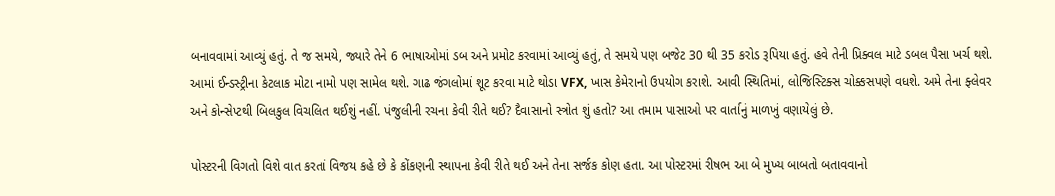બનાવવામાં આવ્યું હતું. તે જ સમયે, જ્યારે તેને 6 ભાષાઓમાં ડબ અને પ્રમોટ કરવામાં આવ્યું હતું, તે સમયે પણ બજેટ 30 થી 35 કરોડ રૂપિયા હતું. હવે તેની પ્રિક્વલ માટે ડબલ પૈસા ખર્ચ થશે. આમાં ઈન્ડસ્ટ્રીના કેટલાક મોટા નામો પણ સામેલ થશે. ગાઢ જંગલોમાં શૂટ કરવા માટે થોડા VFX, ખાસ કેમેરાનો ઉપયોગ કરાશે. આવી સ્થિતિમાં, લોજિસ્ટિક્સ ચોક્કસપણે વધશે. અમે તેના ફ્લેવર અને કોન્સેપ્ટથી બિલકુલ વિચલિત થઈશું નહીં. પંજુલીની રચના કેવી રીતે થઈ? દૈવાસાનો સ્ત્રોત શું હતો? આ તમામ પાસાઓ પર વાર્તાનું માળખું વણાયેલું છે.

પોસ્ટરની વિગતો વિશે વાત કરતાં વિજય કહે છે કે કોંકણની સ્થાપના કેવી રીતે થઈ અને તેના સર્જક કોણ હતા. આ પોસ્ટરમાં રીષભ આ બે મુખ્ય બાબતો બતાવવાનો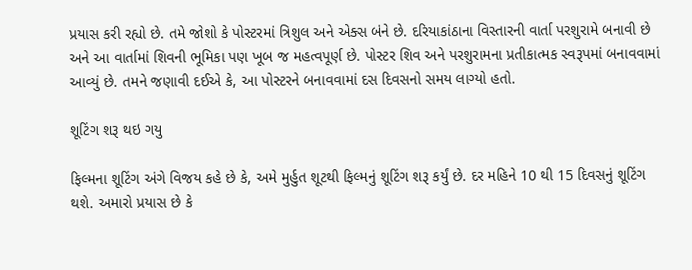પ્રયાસ કરી રહ્યો છે. તમે જોશો કે પોસ્ટરમાં ત્રિશુલ અને એક્સ બંને છે. દરિયાકાંઠાના વિસ્તારની વાર્તા પરશુરામે બનાવી છે અને આ વાર્તામાં શિવની ભૂમિકા પણ ખૂબ જ મહત્વપૂર્ણ છે. પોસ્ટર શિવ અને પરશુરામના પ્રતીકાત્મક સ્વરૂપમાં બનાવવામાં આવ્યું છે. તમને જણાવી દઈએ કે, આ પોસ્ટરને બનાવવામાં દસ દિવસનો સમય લાગ્યો હતો.

શૂટિંગ શરૂ થઇ ગયુ

ફિલ્મના શૂટિંગ અંગે વિજય કહે છે કે, અમે મુર્હુત શૂટથી ફિલ્મનું શૂટિંગ શરૂ કર્યું છે. દર મહિને 10 થી 15 દિવસનું શૂટિંગ થશે. અમારો પ્રયાસ છે કે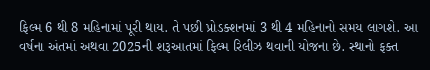ફિલ્મ 6 થી 8 મહિનામાં પૂરી થાય. તે પછી પ્રોડક્શનમાં 3 થી 4 મહિનાનો સમય લાગશે. આ વર્ષના અંતમાં અથવા 2025ની શરૂઆતમાં ફિલ્મ રિલીઝ થવાની યોજના છે. સ્થાનો ફક્ત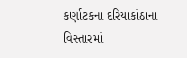કર્ણાટકના દરિયાકાંઠાના વિસ્તારમાં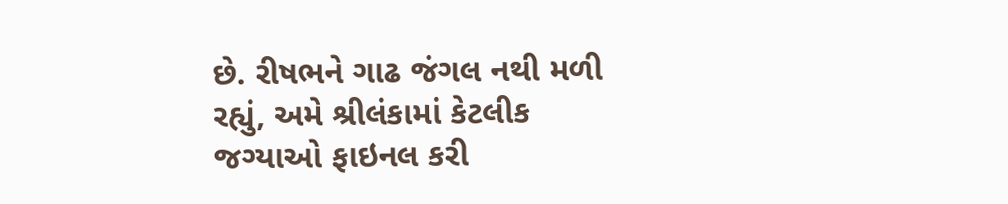છે. રીષભને ગાઢ જંગલ નથી મળી રહ્યું, અમે શ્રીલંકામાં કેટલીક જગ્યાઓ ફાઇનલ કરી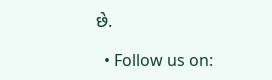છે.

  • Follow us on: